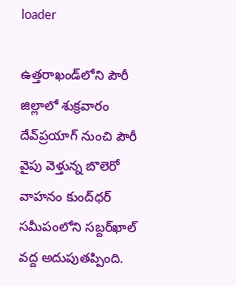loader

ఉత్తరాఖండ్‌లోని పౌరీ జిల్లాలో శుక్రవారం దేవ్‌ప్రయాగ్ నుంచి పౌరీ వైపు వెళ్తున్న బొలెరో వాహనం కుంద్‌ధర్ సమీపంలోని సబ్దర్‌ఖాల్ వద్ద అదుపుతప్పింది.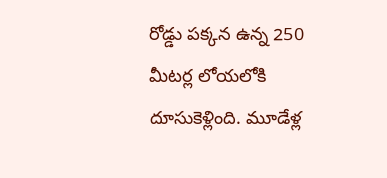రోడ్డు పక్కన ఉన్న 250 మీటర్ల లోయలోకి దూసుకెళ్లింది. మూడేళ్ల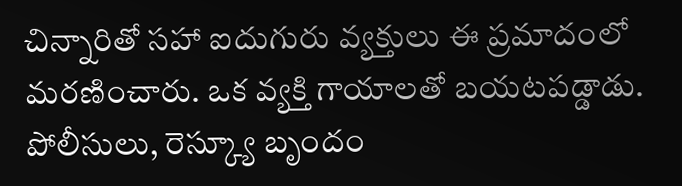చిన్నారితో సహా ఐదుగురు వ్యక్తులు ఈ ప్రమాదంలో మరణించారు. ఒక వ్యక్తి గాయాలతో బయటపడ్డాడు. పోలీసులు, రెస్క్యూ బృందం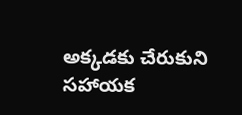అక్కడకు చేరుకుని సహాయక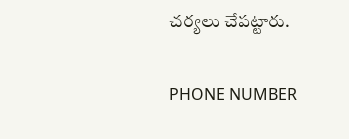చర్యలు చేపట్టారు.

PHONE NUMBER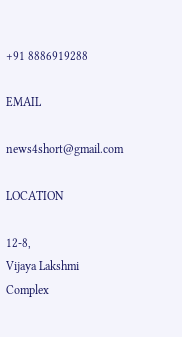+91 8886919288

EMAIL

news4short@gmail.com

LOCATION

12-8,
Vijaya Lakshmi Complex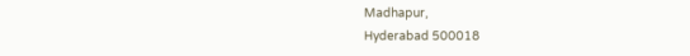Madhapur,
Hyderabad 500018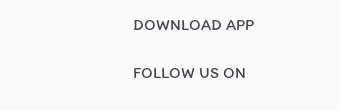DOWNLOAD APP

FOLLOW US ON